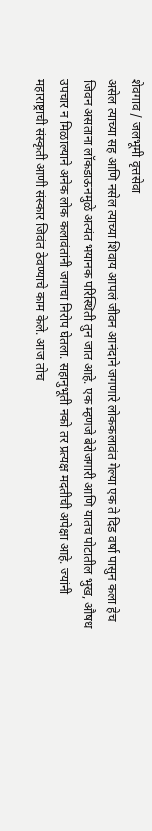शेवगाव / जलभूमी वृत्तसेवा
असेल त्याच्या सह आणि नसेल त्याच्या शिवाय आपलं जीवन आनंदाने जगणारे लोककलावंत गेल्या एक ते दिड वर्षा पासुन कला हेच जिवन असताना लॉकडाऊनमुळे अत्यंत भयानक परिस्थिती तुन जात आहे. एक म्हणजे बेरोजगारी आणि यातच पोटातील भुख, औषध उपचार न मिळाल्याने अनेक लोक कलावंतांनी जगाचा निरोप घेतला. सहानुभूती नको तर प्रत्यक्ष मदतीची अपेक्षा आहे. ज्यांनी महाराष्ट्राची संस्कृती आणी संस्कार जिवंत ठेवण्याचे काम केले. आज तोच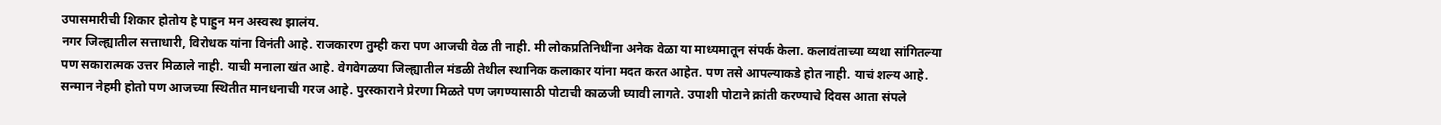उपासमारीची शिकार होतोय हे पाहुन मन अस्वस्थ झालंय.
नगर जिल्ह्यातील सत्ताधारी, विरोधक यांना विनंती आहे. राजकारण तुम्ही करा पण आजची वेळ ती नाही. मी लोकप्रतिनिधींना अनेक वेळा या माध्यमातून संपर्क केला. कलावंताच्या व्यथा सांगितल्या पण सकारात्मक उत्तर मिळाले नाही. याची मनाला खंत आहे. वेगवेगळया जिल्ह्यातील मंडळी तेथील स्थानिक कलाकार यांना मदत करत आहेत. पण तसे आपल्याकडे होत नाही. याचं शल्य आहे. सन्मान नेहमी होतो पण आजच्या स्थितीत मानधनाची गरज आहे. पुरस्काराने प्रेरणा मिळते पण जगण्यासाठी पोटाची काळजी घ्यावी लागते. उपाशी पोटाने क्रांती करण्याचे दिवस आता संपले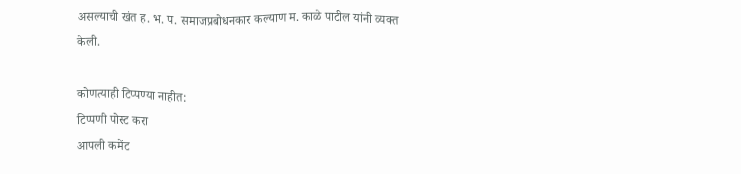असल्याची खंत ह. भ. प. समाजप्रबोधनकार कल्याण म. काळे पाटील यांनी व्यक्त केली.

कोणत्याही टिप्पण्या नाहीत:
टिप्पणी पोस्ट करा
आपली कमेंट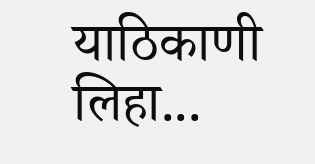याठिकाणी लिहा...